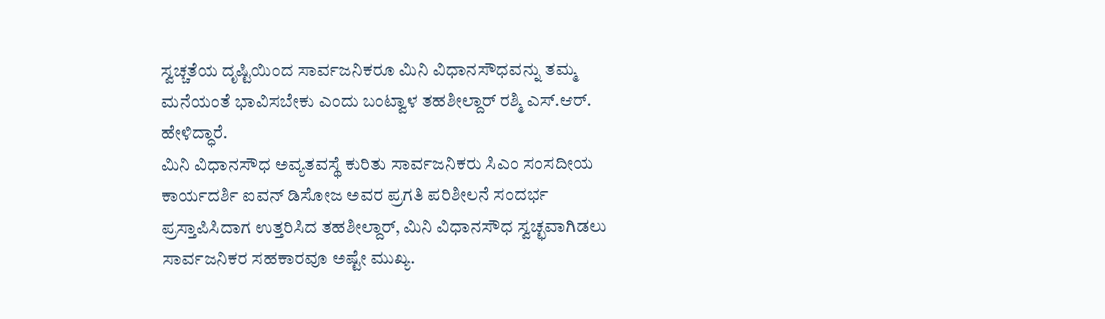ಸ್ವಚ್ಚತೆಯ ದೃಷ್ಟಿಯಿಂದ ಸಾರ್ವಜನಿಕರೂ ಮಿನಿ ವಿಧಾನಸೌಧವನ್ನು ತಮ್ಮ ಮನೆಯಂತೆ ಭಾವಿಸಬೇಕು ಎಂದು ಬಂಟ್ವಾಳ ತಹಶೀಲ್ದಾರ್ ರಶ್ಮಿ ಎಸ್.ಆರ್. ಹೇಳಿದ್ಧಾರೆ.
ಮಿನಿ ವಿಧಾನಸೌಧ ಅವ್ಯತವಸ್ಥೆ ಕುರಿತು ಸಾರ್ವಜನಿಕರು ಸಿಎಂ ಸಂಸದೀಯ ಕಾರ್ಯದರ್ಶಿ ಐವನ್ ಡಿಸೋಜ ಅವರ ಪ್ರಗತಿ ಪರಿಶೀಲನೆ ಸಂದರ್ಭ ಪ್ರಸ್ತಾಪಿಸಿದಾಗ ಉತ್ತರಿಸಿದ ತಹಶೀಲ್ದಾರ್, ಮಿನಿ ವಿಧಾನಸೌಧ ಸ್ವಚ್ಛವಾಗಿಡಲು ಸಾರ್ವಜನಿಕರ ಸಹಕಾರವೂ ಅಷ್ಟೇ ಮುಖ್ಯ.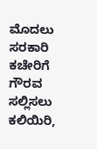ಮೊದಲು ಸರಕಾರಿ ಕಚೇರಿಗೆ ಗೌರವ ಸಲ್ಲಿಸಲು ಕಲಿಯಿರಿ,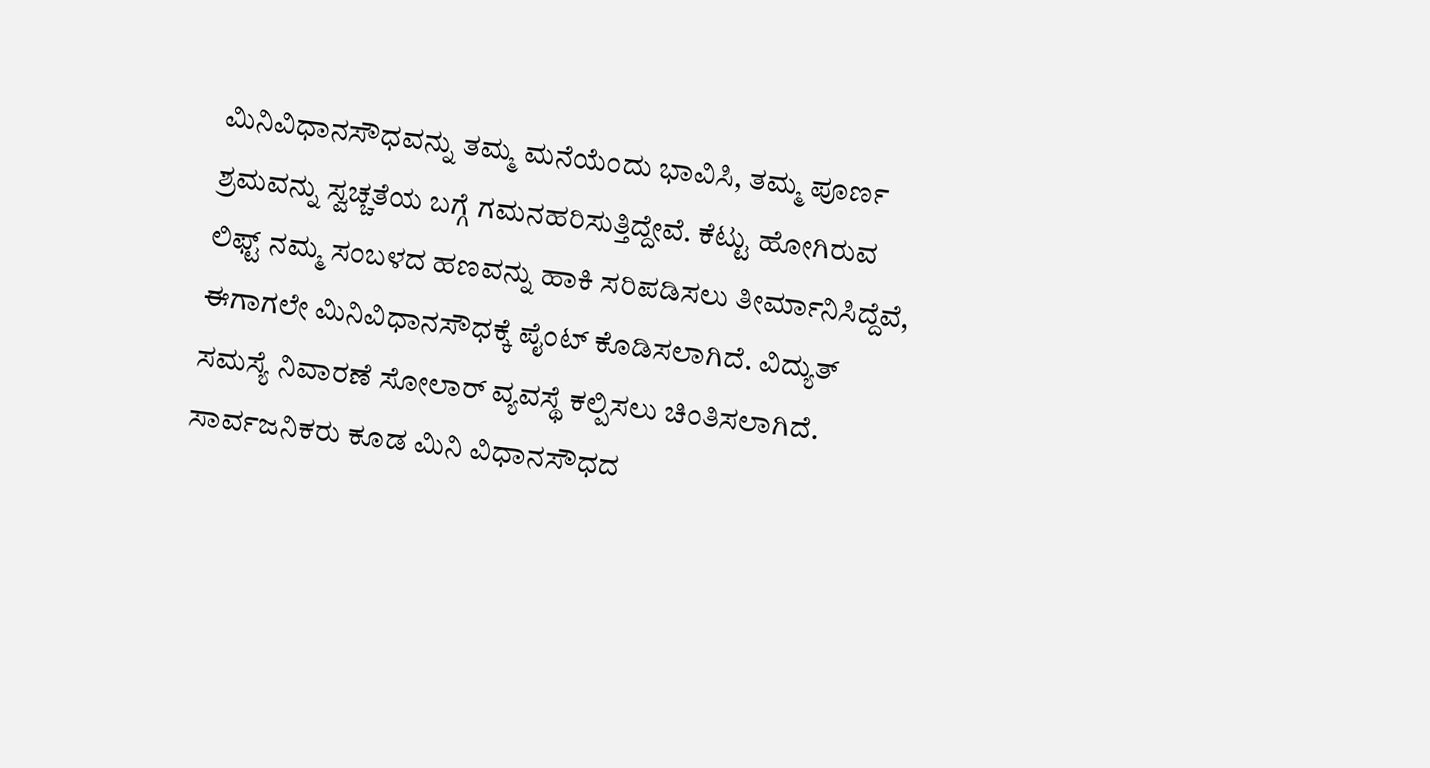ಮಿನಿವಿಧಾನಸೌಧವನ್ನು ತಮ್ಮ ಮನೆಯೆಂದು ಭಾವಿಸಿ, ತಮ್ಮ ಪೂರ್ಣ ಶ್ರಮವನ್ನು ಸ್ವಚ್ಚತೆಯ ಬಗ್ಗೆ ಗಮನಹರಿಸುತ್ತಿದ್ದೇವೆ. ಕೆಟ್ಟು ಹೋಗಿರುವ ಲಿಫ್ಟ್ ನಮ್ಮ ಸಂಬಳದ ಹಣವನ್ನು ಹಾಕಿ ಸರಿಪಡಿಸಲು ತೀರ್ಮಾನಿಸಿದ್ದೆವೆ, ಈಗಾಗಲೇ ಮಿನಿವಿಧಾನಸೌಧಕ್ಕೆ ಪೈಂಟ್ ಕೊಡಿಸಲಾಗಿದೆ. ವಿದ್ಯುತ್ ಸಮಸ್ಯೆ ನಿವಾರಣೆ ಸೋಲಾರ್ ವ್ಯವಸ್ಥೆ ಕಲ್ಪಿಸಲು ಚಿಂತಿಸಲಾಗಿದೆ. ಸಾರ್ವಜನಿಕರು ಕೂಡ ಮಿನಿ ವಿಧಾನಸೌಧದ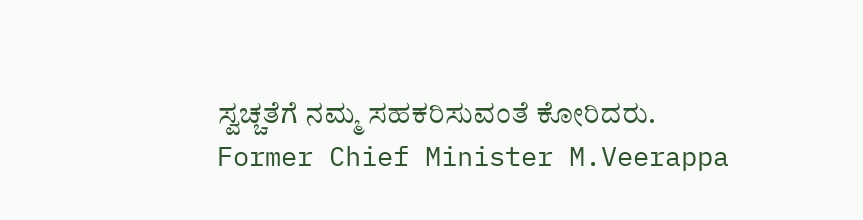ಸ್ವಚ್ಚತೆಗೆ ನಮ್ಮ ಸಹಕರಿಸುವಂತೆ ಕೋರಿದರು.
Former Chief Minister M.Veerappa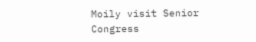Moily visit Senior Congress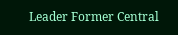Leader Former Central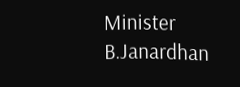Minister B.Janardhan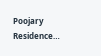Poojary Residence…